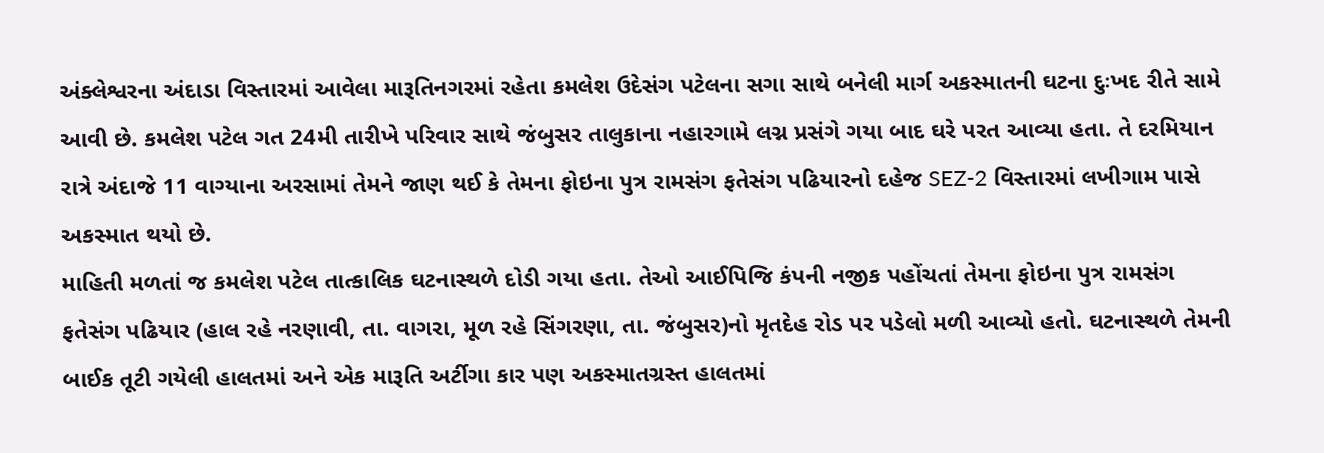અંક્લેશ્વરના અંદાડા વિસ્તારમાં આવેલા મારૂતિનગરમાં રહેતા કમલેશ ઉદેસંગ પટેલના સગા સાથે બનેલી માર્ગ અકસ્માતની ઘટના દુઃખદ રીતે સામે આવી છે. કમલેશ પટેલ ગત 24મી તારીખે પરિવાર સાથે જંબુસર તાલુકાના નહારગામે લગ્ન પ્રસંગે ગયા બાદ ઘરે પરત આવ્યા હતા. તે દરમિયાન રાત્રે અંદાજે 11 વાગ્યાના અરસામાં તેમને જાણ થઈ કે તેમના ફોઇના પુત્ર રામસંગ ફતેસંગ પઢિયારનો દહેજ SEZ-2 વિસ્તારમાં લખીગામ પાસે અકસ્માત થયો છે.
માહિતી મળતાં જ કમલેશ પટેલ તાત્કાલિક ઘટનાસ્થળે દોડી ગયા હતા. તેઓ આઈપિજિ કંપની નજીક પહોંચતાં તેમના ફોઇના પુત્ર રામસંગ ફતેસંગ પઢિયાર (હાલ રહે નરણાવી, તા. વાગરા, મૂળ રહે સિંગરણા, તા. જંબુસર)નો મૃતદેહ રોડ પર પડેલો મળી આવ્યો હતો. ઘટનાસ્થળે તેમની બાઈક તૂટી ગયેલી હાલતમાં અને એક મારૂતિ અર્ટીગા કાર પણ અકસ્માતગ્રસ્ત હાલતમાં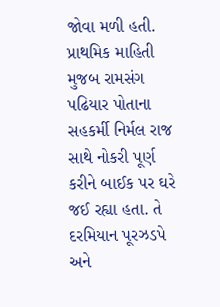જોવા મળી હતી.
પ્રાથમિક માહિતી મુજબ રામસંગ પઢિયાર પોતાના સહકર્મી નિર્મલ રાજ સાથે નોકરી પૂર્ણ કરીને બાઈક પર ઘરે જઈ રહ્યા હતા. તે દરમિયાન પૂરઝડપે અને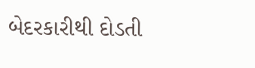બેદરકારીથી દોડતી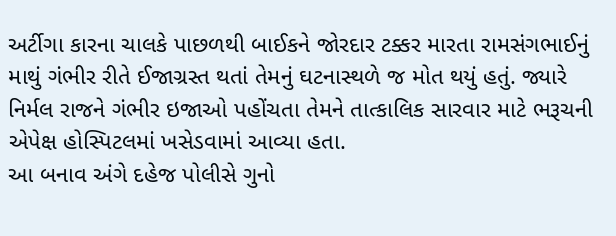અર્ટીગા કારના ચાલકે પાછળથી બાઈકને જોરદાર ટક્કર મારતા રામસંગભાઈનું માથું ગંભીર રીતે ઈજાગ્રસ્ત થતાં તેમનું ઘટનાસ્થળે જ મોત થયું હતું. જ્યારે નિર્મલ રાજને ગંભીર ઇજાઓ પહોંચતા તેમને તાત્કાલિક સારવાર માટે ભરૂચની એપેક્ષ હોસ્પિટલમાં ખસેડવામાં આવ્યા હતા.
આ બનાવ અંગે દહેજ પોલીસે ગુનો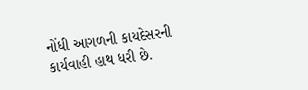નોંધી આગળની કાયદેસરની કાર્યવાહી હાથ ધરી છે.